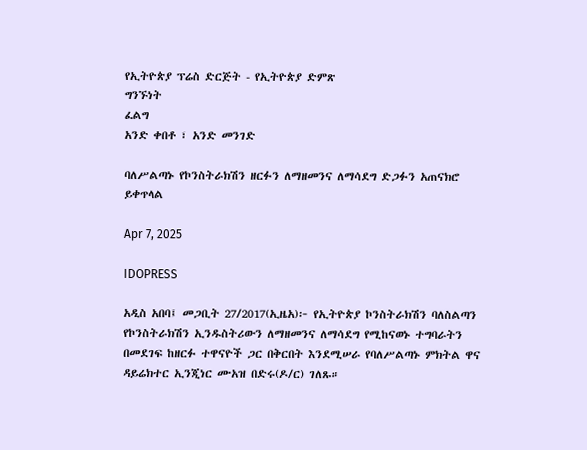የኢትዮጵያ ፕሬስ ድርጅት - የኢትዮጵያ ድምጽ
ግንኙነት
ፈልግ
አንድ ቀበቶ ፣ አንድ መንገድ

ባለሥልጣኑ የኮንስትራክሽን ዘርፉን ለማዘመንና ለማሳደግ ድጋፉን አጠናክሮ ይቀጥላል

Apr 7, 2025

IDOPRESS

አዲስ አበባ፤ መጋቢት 27/2017(ኢዜአ)፦ የኢትዮጵያ ኮንስትራክሽን ባለስልጣን የኮንስትራክሽን ኢንዱስትሪውን ለማዘመንና ለማሳደግ የሚከናወኑ ተግባራትን በመደገፍ ከዘርፉ ተዋናዮች ጋር በቅርበት እንደሚሠራ የባለሥልጣኑ ምክትል ዋና ዳይሬክተር ኢንጂነር ሙአዝ በድሩ(ዶ/ር) ገለጹ።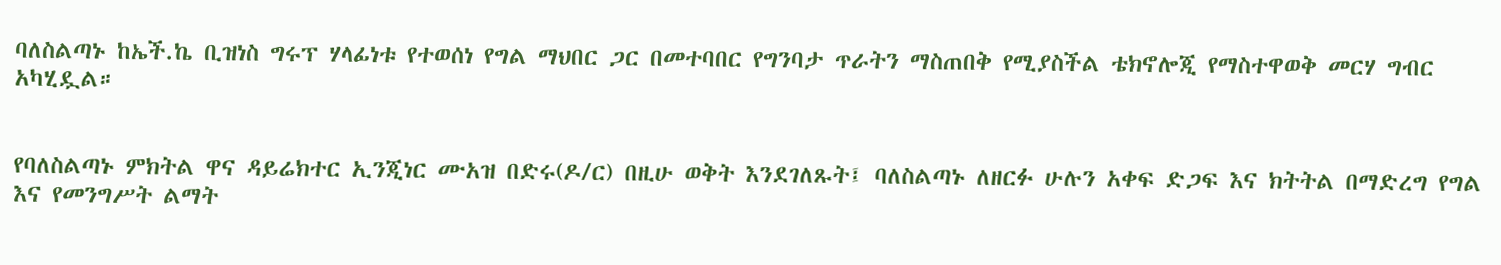ባለስልጣኑ ከኤች.ኬ ቢዝነስ ግሩፕ ሃላፊነቱ የተወሰነ የግል ማህበር ጋር በመተባበር የግንባታ ጥራትን ማስጠበቅ የሚያስችል ቴክኖሎጂ የማስተዋወቅ መርሃ ግብር አካሂዷል።


የባለስልጣኑ ምክትል ዋና ዳይሬክተር ኢንጂነር ሙአዝ በድሩ(ዶ/ር) በዚሁ ወቅት እንደገለጹት፤ ባለስልጣኑ ለዘርፉ ሁሉን አቀፍ ድጋፍ እና ክትትል በማድረግ የግል እና የመንግሥት ልማት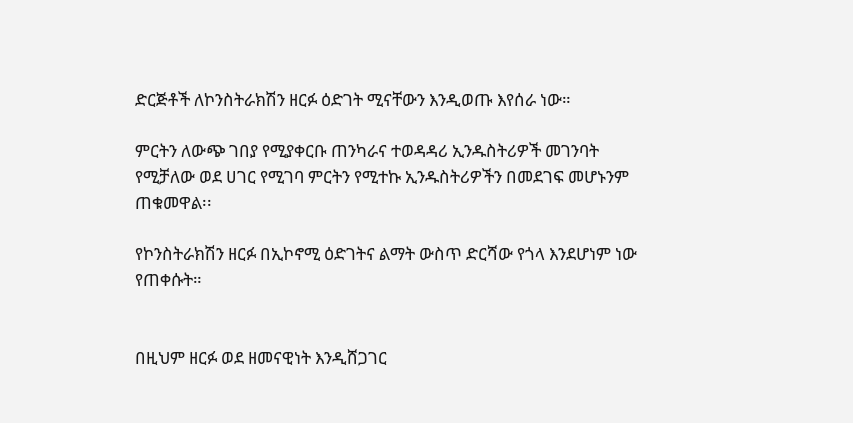ድርጅቶች ለኮንስትራክሽን ዘርፉ ዕድገት ሚናቸውን እንዲወጡ እየሰራ ነው።

ምርትን ለውጭ ገበያ የሚያቀርቡ ጠንካራና ተወዳዳሪ ኢንዱስትሪዎች መገንባት የሚቻለው ወደ ሀገር የሚገባ ምርትን የሚተኩ ኢንዱስትሪዎችን በመደገፍ መሆኑንም ጠቁመዋል፡፡

የኮንስትራክሽን ዘርፉ በኢኮኖሚ ዕድገትና ልማት ውስጥ ድርሻው የጎላ እንደሆነም ነው የጠቀሱት።


በዚህም ዘርፉ ወደ ዘመናዊነት እንዲሸጋገር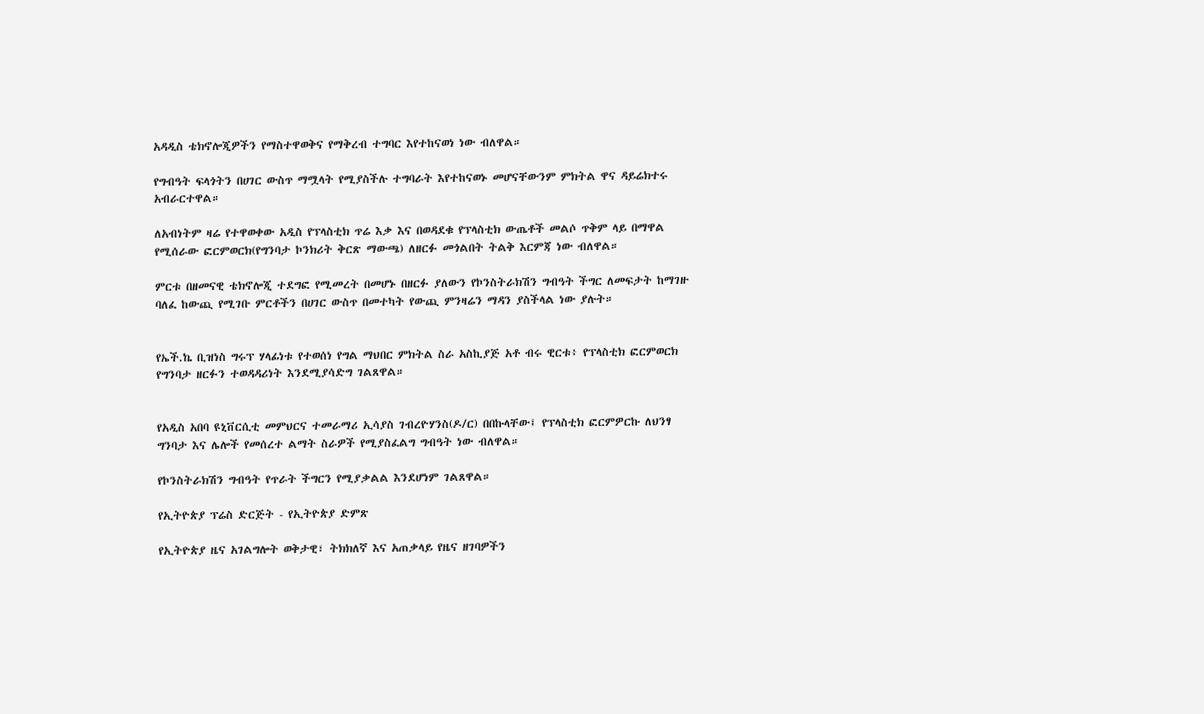አዳዲስ ቴክኖሎጂዎችን የማስተዋወቅና የማቅረብ ተግባር እየተከናወነ ነው ብለዋል።

የግብዓት ፍላጎትን በሀገር ውስጥ ማሟላት የሚያስችሉ ተግባራት እየተከናወኑ መሆናቸውንም ምክትል ዋና ዳይሬክተሩ አብራርተዋል።

ለአብነትም ዛሬ የተዋወቀው አዲስ የፕላስቲክ ጥሬ እቃ እና በወዳደቁ የፕላስቲክ ውጤቶች መልሶ ጥቅም ላይ በማዋል የሚሰራው ፎርምወርክ(የግንባታ ኮንክሪት ቅርጽ ማውጫ) ለዘርፉ መጎልበት ትልቅ እርምጃ ነው ብለዋል።

ምርቱ በዘመናዊ ቴክኖሎጂ ተደግፎ የሚመረት በመሆኑ በዘርፉ ያለውን የኮንስትራክሽን ግብዓት ችግር ለመፍታት ከማገዙ ባለፈ ከውጪ የሚገቡ ምርቶችን በሀገር ውስጥ በመተካት የውጪ ምንዛሬን ማዳን ያስችላል ነው ያሉት።


የኤች.ኬ ቢዝነስ ግሩፕ ሃላፊነቱ የተወሰነ የግል ማህበር ምክትል ስራ አስኪያጅ አቶ ብሩ ዊርቱ፥ የፕላስቲክ ፎርምወርክ የግንባታ ዘርፉን ተወዳዳሪነት እንደሚያሳድግ ገልጸዋል።


የአዲስ አበባ ዩኒቨርሲቲ መምህርና ተመራማሪ ኢሳያስ ገብረዮሃንስ(ዶ/ር) በበኩላቸው፤ የፕላስቲክ ፎርምዎርኩ ለህንፃ ግንባታ እና ሌሎች የመሰረተ ልማት ስራዎች የሚያስፈልግ ግብዓት ነው ብለዋል።

የኮንስትራክሽን ግብዓት የጥራት ችግርን የሚያቃልል እንደሆነም ገልጸዋል።

የኢትዮጵያ ፕሬስ ድርጅት - የኢትዮጵያ ድምጽ

የኢትዮጵያ ዜና አገልግሎት ወቅታዊ፣ ትክክለኛ እና አጠቃላይ የዜና ዘገባዎችን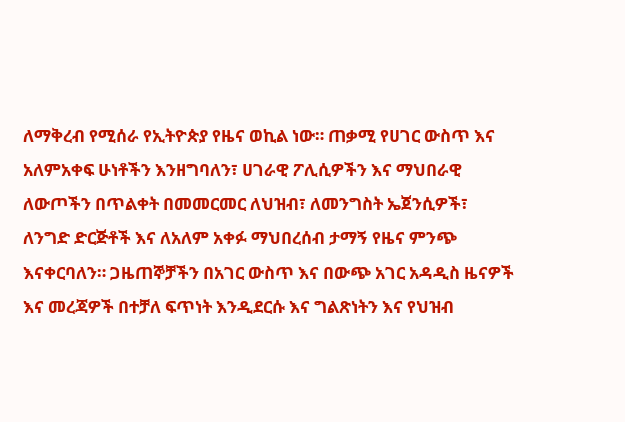ለማቅረብ የሚሰራ የኢትዮጵያ የዜና ወኪል ነው። ጠቃሚ የሀገር ውስጥ እና አለምአቀፍ ሁነቶችን እንዘግባለን፣ ሀገራዊ ፖሊሲዎችን እና ማህበራዊ ለውጦችን በጥልቀት በመመርመር ለህዝብ፣ ለመንግስት ኤጀንሲዎች፣ ለንግድ ድርጅቶች እና ለአለም አቀፉ ማህበረሰብ ታማኝ የዜና ምንጭ እናቀርባለን። ጋዜጠኞቻችን በአገር ውስጥ እና በውጭ አገር አዳዲስ ዜናዎች እና መረጃዎች በተቻለ ፍጥነት እንዲደርሱ እና ግልጽነትን እና የህዝብ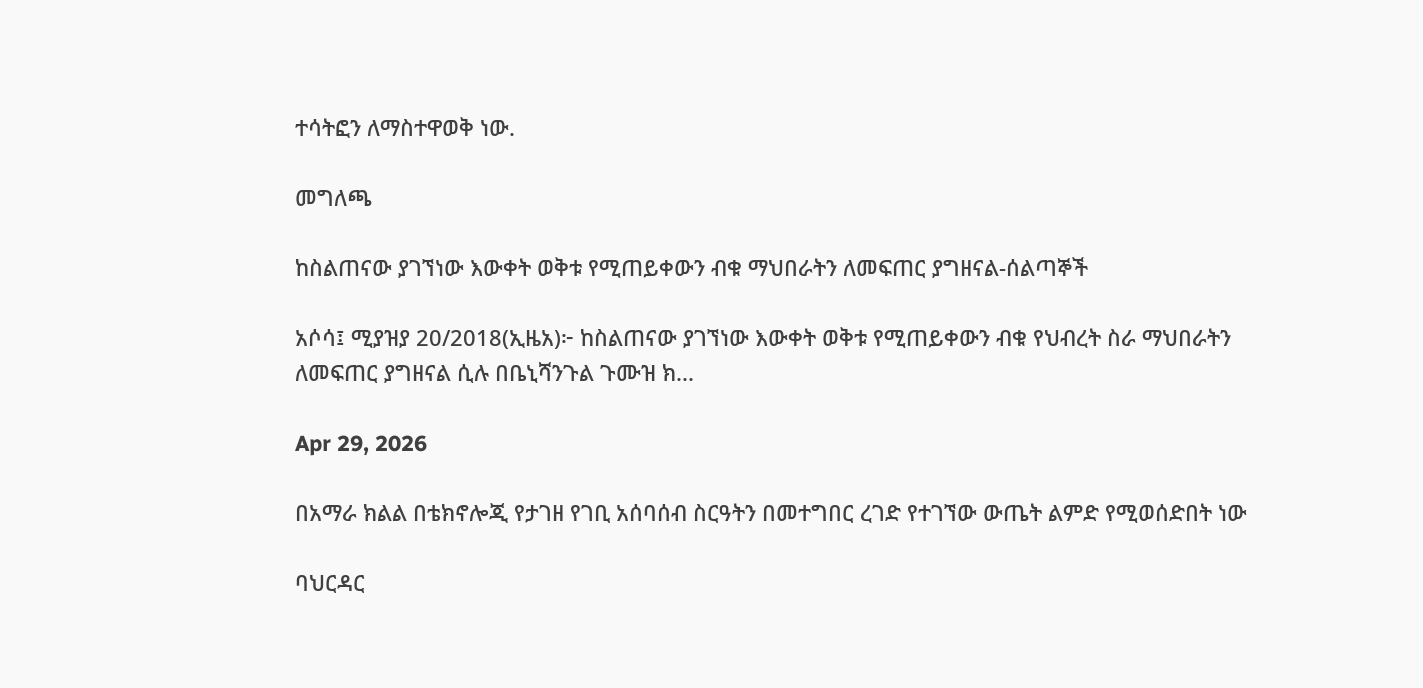ተሳትፎን ለማስተዋወቅ ነው.

መግለጫ

ከስልጠናው ያገኘነው እውቀት ወቅቱ የሚጠይቀውን ብቁ ማህበራትን ለመፍጠር ያግዘናል-ሰልጣኞች

አሶሳ፤ ሚያዝያ 20/2018(ኢዜአ)፦ ከስልጠናው ያገኘነው እውቀት ወቅቱ የሚጠይቀውን ብቁ የህብረት ስራ ማህበራትን ለመፍጠር ያግዘናል ሲሉ በቤኒሻንጉል ጉሙዝ ክ...

Apr 29, 2026

በአማራ ክልል በቴክኖሎጂ የታገዘ የገቢ አሰባሰብ ስርዓትን በመተግበር ረገድ የተገኘው ውጤት ልምድ የሚወሰድበት ነው

ባህርዳር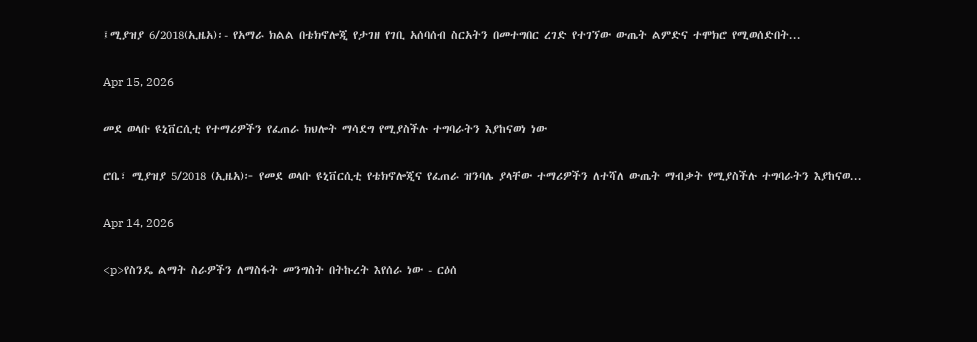፤ሚያዝያ 6/2018(ኢዜአ)፡- የአማራ ክልል በቴክኖሎጂ የታገዘ የገቢ አሰባሰብ ስርአትን በመተግበር ረገድ የተገኘው ውጤት ልምድና ተሞክሮ የሚወሰድበት...

Apr 15, 2026

መደ ወላቡ ዩኒቨርሲቲ የተማሪዎችን የፈጠራ ክህሎት ማሳደግ የሚያስችሉ ተግባራትን እያከናወነ ነው

ሮቤ፣ ሚያዝያ 5/2018 (ኢዜአ)፦ የመደ ወላቡ ዩኒቨርሲቲ የቴክኖሎጂና የፈጠራ ዝንባሌ ያላቸው ተማሪዎችን ለተሻለ ውጤት ማብቃት የሚያስችሉ ተግባራትን እያከናወ...

Apr 14, 2026

<p>የስንዴ ልማት ስራዎችን ለማስፋት መንግስት በትኩረት እየሰራ ነው - ርዕሰ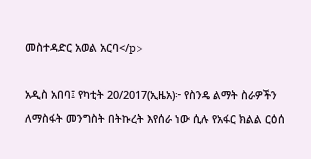መስተዳድር አወል አርባ</p>

አዲስ አበባ፤ የካቲት 20/2017(ኢዜአ)፦ የስንዴ ልማት ስራዎችን ለማስፋት መንግስት በትኩረት እየሰራ ነው ሲሉ የአፋር ክልል ርዕሰ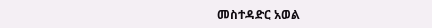መስተዳድር አወል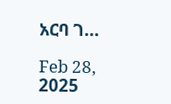አርባ ገ...

Feb 28, 2025